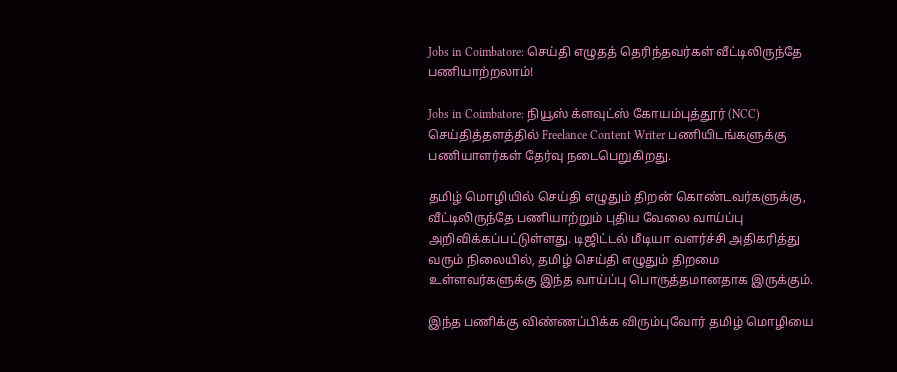Jobs in Coimbatore: செய்தி எழுதத் தெரிந்தவர்கள் வீட்டிலிருந்தே பணியாற்றலாம்!

Jobs in Coimbatore: நியூஸ் க்ளவுட்ஸ் கோயம்புத்தூர் (NCC) செய்தித்தளத்தில் Freelance Content Writer பணியிடங்களுக்கு பணியாளர்கள் தேர்வு நடைபெறுகிறது.

தமிழ் மொழியில் செய்தி எழுதும் திறன் கொண்டவர்களுக்கு, வீட்டிலிருந்தே பணியாற்றும் புதிய வேலை வாய்ப்பு அறிவிக்கப்பட்டுள்ளது. டிஜிட்டல் மீடியா வளர்ச்சி அதிகரித்து வரும் நிலையில், தமிழ் செய்தி எழுதும் திறமை உள்ளவர்களுக்கு இந்த வாய்ப்பு பொருத்தமானதாக இருக்கும்.

இந்த பணிக்கு விண்ணப்பிக்க விரும்புவோர் தமிழ் மொழியை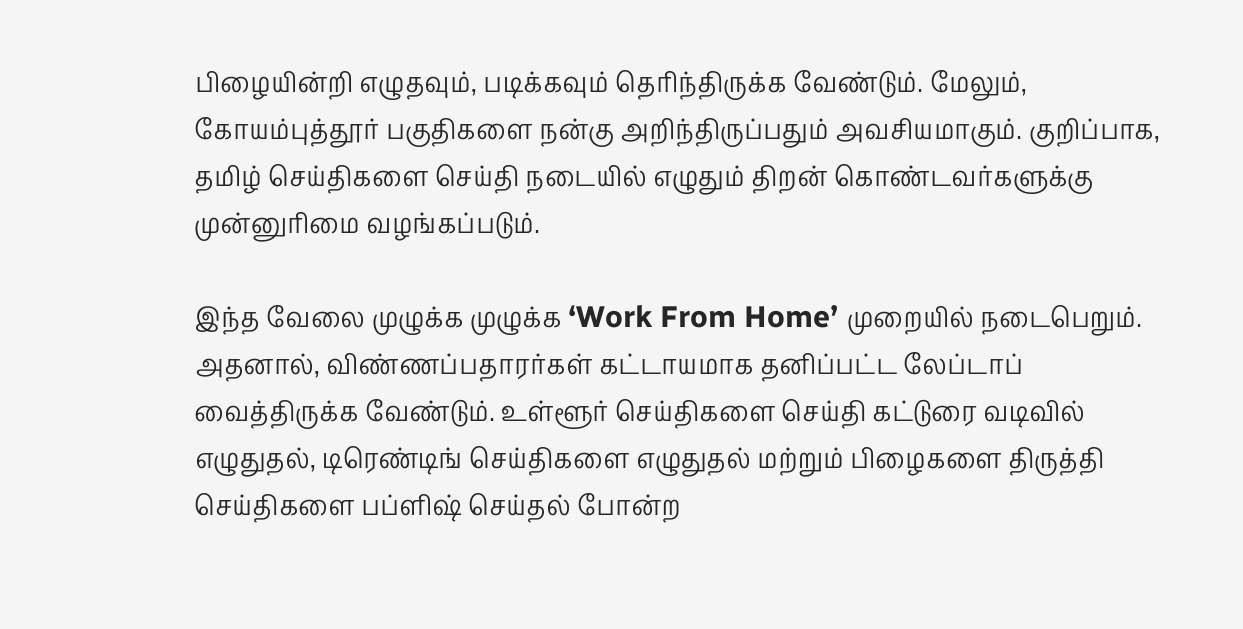பிழையின்றி எழுதவும், படிக்கவும் தெரிந்திருக்க வேண்டும். மேலும், கோயம்புத்தூர் பகுதிகளை நன்கு அறிந்திருப்பதும் அவசியமாகும். குறிப்பாக, தமிழ் செய்திகளை செய்தி நடையில் எழுதும் திறன் கொண்டவர்களுக்கு முன்னுரிமை வழங்கப்படும்.

இந்த வேலை முழுக்க முழுக்க ‘Work From Home’ முறையில் நடைபெறும். அதனால், விண்ணப்பதாரர்கள் கட்டாயமாக தனிப்பட்ட லேப்டாப் வைத்திருக்க வேண்டும். உள்ளூர் செய்திகளை செய்தி கட்டுரை வடிவில் எழுதுதல், டிரெண்டிங் செய்திகளை எழுதுதல் மற்றும் பிழைகளை திருத்தி செய்திகளை பப்ளிஷ் செய்தல் போன்ற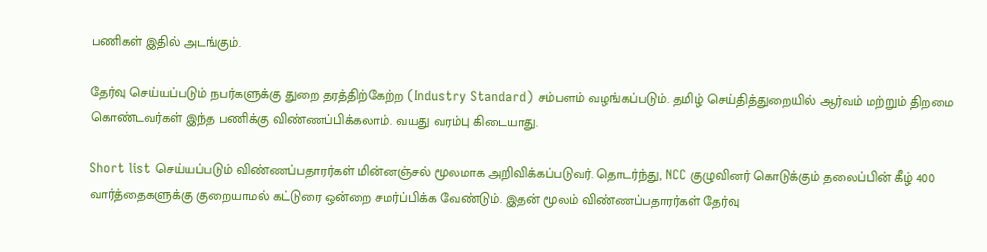பணிகள் இதில் அடங்கும்.

தேர்வு செய்யப்படும் நபர்களுக்கு துறை தரத்திற்கேற்ற (Industry Standard) சம்பளம் வழங்கப்படும். தமிழ் செய்தித்துறையில் ஆர்வம் மற்றும் திறமை கொண்டவர்கள் இந்த பணிக்கு விண்ணப்பிக்கலாம். வயது வரம்பு கிடையாது.

Short list செய்யப்படும் விண்ணப்பதாரர்கள் மின்னஞ்சல் மூலமாக அறிவிக்கப்படுவர். தொடர்ந்து, NCC குழுவினர் கொடுக்கும் தலைப்பின் கீழ் 400 வார்த்தைகளுக்கு குறையாமல் கட்டுரை ஒன்றை சமர்ப்பிக்க வேண்டும். இதன் மூலம் விண்ணப்பதாரர்கள் தேர்வு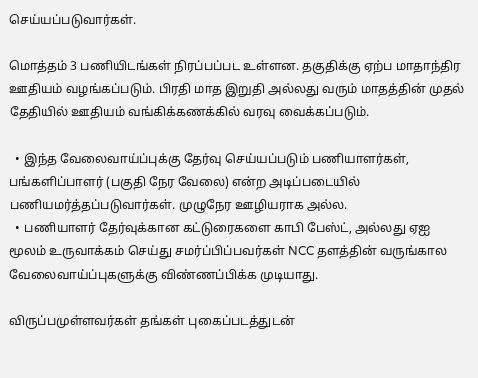செய்யப்படுவார்கள்.

மொத்தம் 3 பணியிடங்கள் நிரப்பப்பட உள்ளன. தகுதிக்கு ஏற்ப மாதாந்திர ஊதியம் வழங்கப்படும். பிரதி மாத இறுதி அல்லது வரும் மாதத்தின் முதல் தேதியில் ஊதியம் வங்கிக்கணக்கில் வரவு வைக்கப்படும்.

  • இந்த வேலைவாய்ப்புக்கு தேர்வு செய்யப்படும் பணியாளர்கள், பங்களிப்பாளர் (பகுதி நேர வேலை) என்ற அடிப்படையில் பணியமர்த்தப்படுவார்கள். முழுநேர ஊழியராக அல்ல.
  • பணியாளர் தேர்வுக்கான கட்டுரைகளை காபி பேஸ்ட், அல்லது ஏஐ மூலம் உருவாக்கம் செய்து சமர்ப்பிப்பவர்கள் NCC தளத்தின் வருங்கால வேலைவாய்ப்புகளுக்கு விண்ணப்பிக்க முடியாது.

விருப்பமுள்ளவர்கள் தங்கள் புகைப்படத்துடன்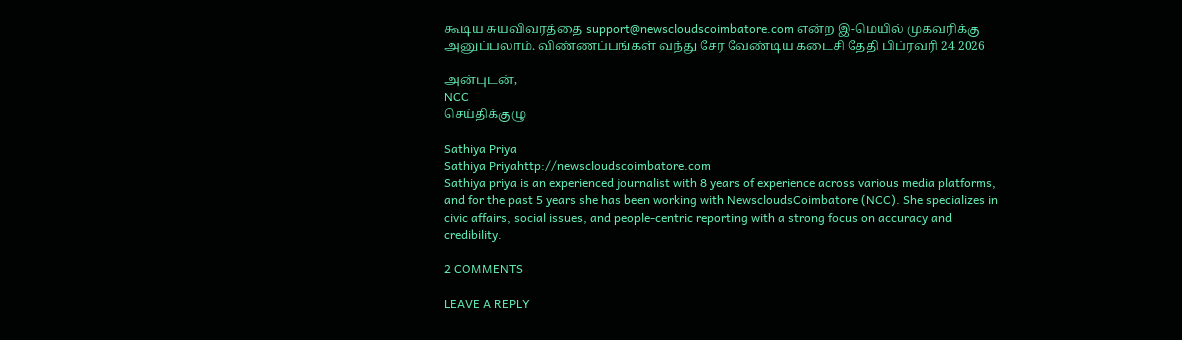கூடிய சுயவிவரத்தை support@newscloudscoimbatore.com என்ற இ-மெயில் முகவரிக்கு அனுப்பலாம். விண்ணப்பங்கள் வந்து சேர வேண்டிய கடைசி தேதி பிப்ரவரி 24 2026

அன்புடன்,
NCC
செய்திக்குழு

Sathiya Priya
Sathiya Priyahttp://newscloudscoimbatore.com
Sathiya priya is an experienced journalist with 8 years of experience across various media platforms, and for the past 5 years she has been working with NewscloudsCoimbatore (NCC). She specializes in civic affairs, social issues, and people-centric reporting with a strong focus on accuracy and credibility.

2 COMMENTS

LEAVE A REPLY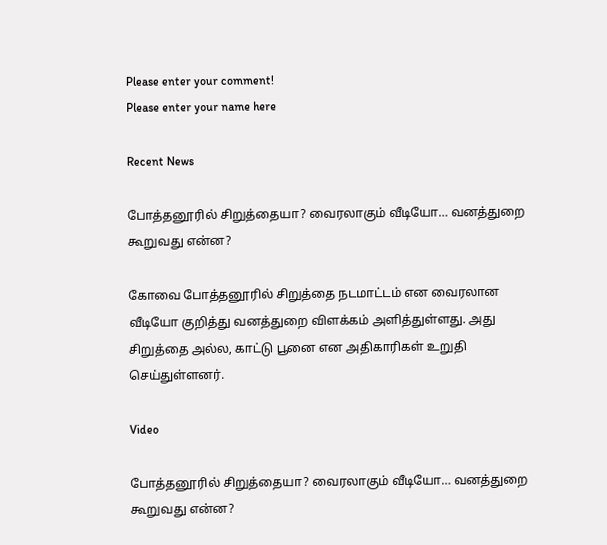Please enter your comment!
Please enter your name here

Recent News

போத்தனூரில் சிறுத்தையா? வைரலாகும் வீடியோ… வனத்துறை கூறுவது என்ன?

கோவை போத்தனூரில் சிறுத்தை நடமாட்டம் என வைரலான வீடியோ குறித்து வனத்துறை விளக்கம் அளித்துள்ளது. அது சிறுத்தை அல்ல, காட்டு பூனை என அதிகாரிகள் உறுதி செய்துள்ளனர்.

Video

போத்தனூரில் சிறுத்தையா? வைரலாகும் வீடியோ… வனத்துறை கூறுவது என்ன?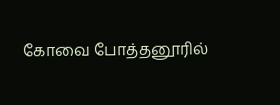கோவை போத்தனூரில்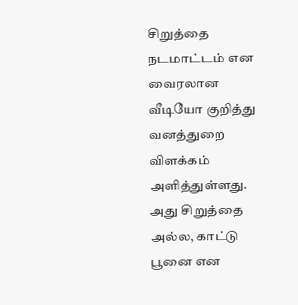சிறுத்தை நடமாட்டம் என வைரலான வீடியோ குறித்து வனத்துறை விளக்கம் அளித்துள்ளது. அது சிறுத்தை அல்ல, காட்டு பூனை என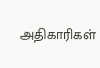அதிகாரிகள்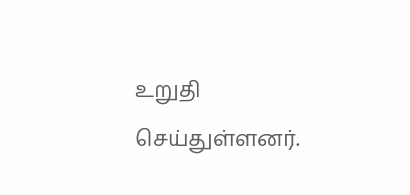உறுதி செய்துள்ளனர்.